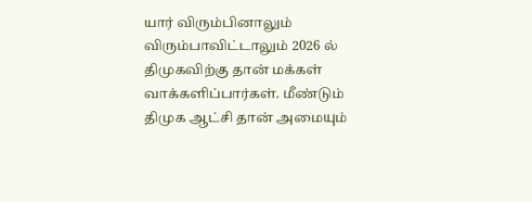யார் விரும்பினாலும் விரும்பாவிட்டாலும் 2026 ல் திமுகவிற்கு தான் மக்கள் வாக்களிப்பார்கள். மீண்டும் திமுக ஆட்சி தான் அமையும்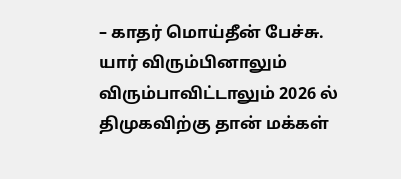– காதர் மொய்தீன் பேச்சு.
யார் விரும்பினாலும் விரும்பாவிட்டாலும் 2026 ல் திமுகவிற்கு தான் மக்கள்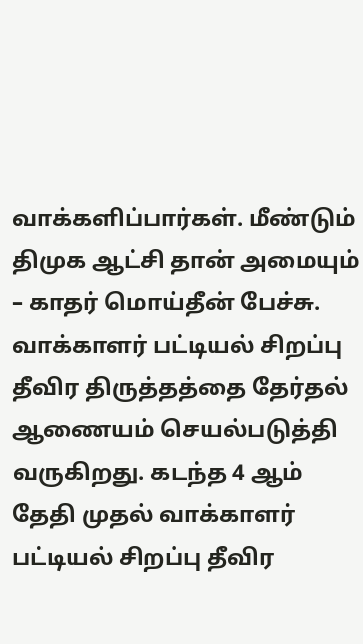வாக்களிப்பார்கள். மீண்டும் திமுக ஆட்சி தான் அமையும் – காதர் மொய்தீன் பேச்சு.
வாக்காளர் பட்டியல் சிறப்பு தீவிர திருத்தத்தை தேர்தல் ஆணையம் செயல்படுத்தி வருகிறது. கடந்த 4 ஆம் தேதி முதல் வாக்காளர் பட்டியல் சிறப்பு தீவிர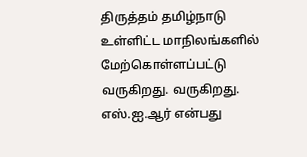திருத்தம் தமிழ்நாடு உள்ளிட்ட மாநிலங்களில் மேற்கொள்ளப்பட்டு வருகிறது. வருகிறது. எஸ்.ஐ.ஆர் என்பது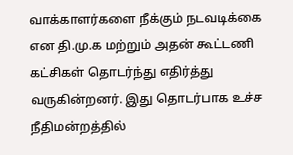வாக்காளர்களை நீக்கும் நடவடிக்கை என தி.மு.க மற்றும் அதன் கூட்டணி கட்சிகள் தொடர்ந்து எதிர்த்து வருகின்றனர். இது தொடர்பாக உச்ச நீதிமன்றத்தில்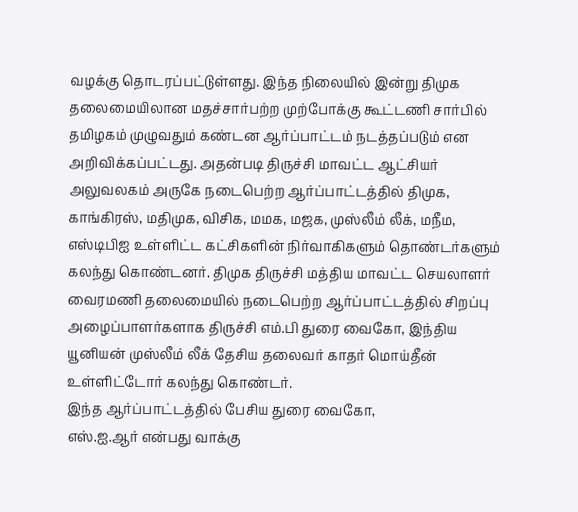வழக்கு தொடரப்பட்டுள்ளது. இந்த நிலையில் இன்று திமுக தலைமையிலான மதச்சார்பற்ற முற்போக்கு கூட்டணி சார்பில் தமிழகம் முழுவதும் கண்டன ஆர்ப்பாட்டம் நடத்தப்படும் என அறிவிக்கப்பட்டது. அதன்படி திருச்சி மாவட்ட ஆட்சியர் அலுவலகம் அருகே நடைபெற்ற ஆர்ப்பாட்டத்தில் திமுக, காங்கிரஸ், மதிமுக, விசிக, மமக, மஜக, முஸ்லீம் லீக், மநீம, எஸ்டிபிஐ உள்ளிட்ட கட்சிகளின் நிர்வாகிகளும் தொண்டர்களும் கலந்து கொண்டனர். திமுக திருச்சி மத்திய மாவட்ட செயலாளர் வைரமணி தலைமையில் நடைபெற்ற ஆர்ப்பாட்டத்தில் சிறப்பு அழைப்பாளர்களாக திருச்சி எம்.பி துரை வைகோ, இந்திய யூனியன் முஸ்லீம் லீக் தேசிய தலைவர் காதர் மொய்தீன் உள்ளிட்டோர் கலந்து கொண்டர்.
இந்த ஆர்ப்பாட்டத்தில் பேசிய துரை வைகோ,
எஸ்.ஐ.ஆர் என்பது வாக்கு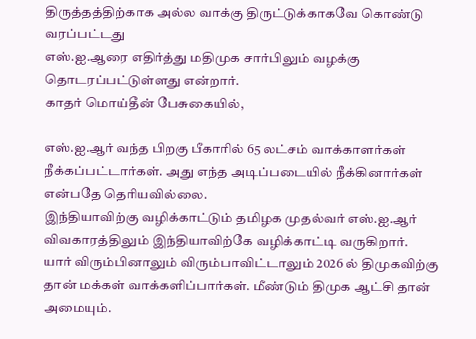திருத்தத்திற்காக அல்ல வாக்கு திருட்டுக்காகவே கொண்டு வரப்பட்டது
எஸ்.ஐ.ஆரை எதிர்த்து மதிமுக சார்பிலும் வழக்கு தொடரப்பட்டுள்ளது என்றார்.
காதர் மொய்தீன் பேசுகையில்,

எஸ்.ஐ.ஆர் வந்த பிறகு பீகாரில் 65 லட்சம் வாக்காளர்கள் நீக்கப்பட்டார்கள். அது எந்த அடிப்படையில் நீக்கினார்கள் என்பதே தெரியவில்லை.
இந்தியாவிற்கு வழிக்காட்டும் தமிழக முதல்வர் எஸ்.ஐ.ஆர் விவகாரத்திலும் இந்தியாவிற்கே வழிக்காட்டி வருகிறார்.
யார் விரும்பினாலும் விரும்பாவிட்டாலும் 2026 ல் திமுகவிற்கு தான் மக்கள் வாக்களிப்பார்கள். மீண்டும் திமுக ஆட்சி தான் அமையும்.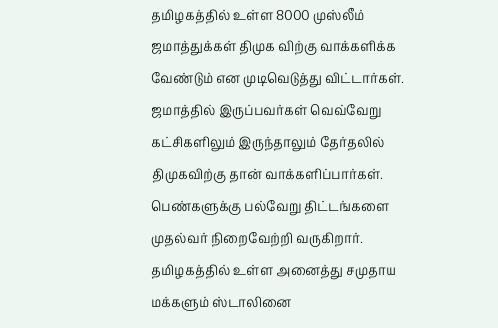தமிழகத்தில் உள்ள 8000 முஸ்லீம் ஜமாத்துக்கள் திமுக விற்கு வாக்களிக்க வேண்டும் என முடிவெடுத்து விட்டார்கள். ஜமாத்தில் இருப்பவர்கள் வெவ்வேறு கட்சிகளிலும் இருந்தாலும் தேர்தலில் திமுகவிற்கு தான் வாக்களிப்பார்கள்.
பெண்களுக்கு பல்வேறு திட்டங்களை முதல்வர் நிறைவேற்றி வருகிறார்.
தமிழகத்தில் உள்ள அனைத்து சமுதாய மக்களும் ஸ்டாலினை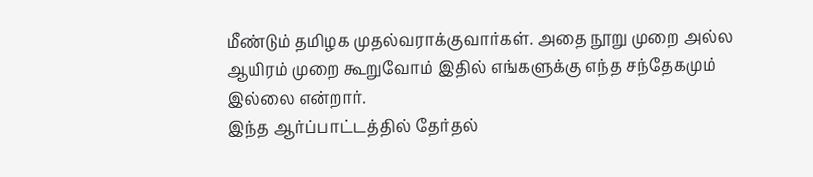மீண்டும் தமிழக முதல்வராக்குவார்கள். அதை நூறு முறை அல்ல ஆயிரம் முறை கூறுவோம் இதில் எங்களுக்கு எந்த சந்தேகமும் இல்லை என்றார்.
இந்த ஆர்ப்பாட்டத்தில் தேர்தல்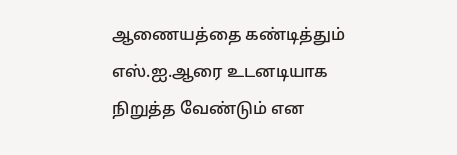ஆணையத்தை கண்டித்தும் எஸ்.ஐ.ஆரை உடனடியாக நிறுத்த வேண்டும் என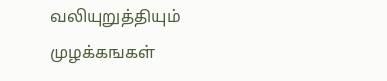வலியுறுத்தியும் முழக்கஙகள்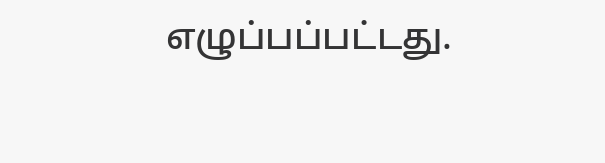எழுப்பப்பட்டது.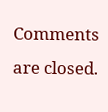Comments are closed.